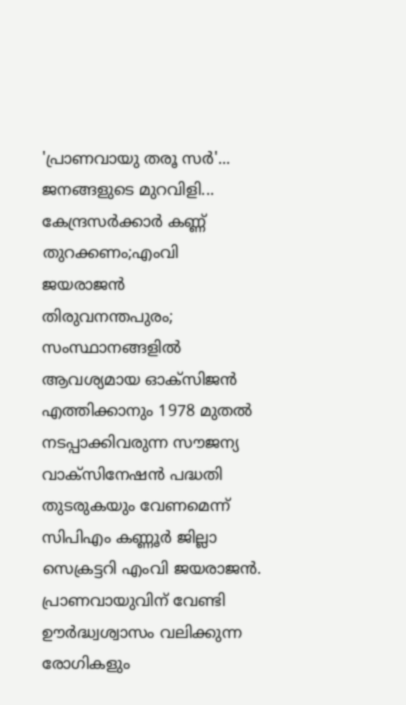'പ്രാണവായു തരൂ സർ'... ജനങ്ങളുടെ മുറവിളി... കേന്ദ്രസർക്കാർ കണ്ണ് തുറക്കണം;എംവി ജയരാജൻ
തിരുവനന്തപുരം; സംസ്ഥാനങ്ങളിൽ ആവശ്യമായ ഓക്സിജൻ എത്തിക്കാനും 1978 മുതൽ നടപ്പാക്കിവരുന്ന സൗജന്യ വാക്സിനേഷൻ പദ്ധതി തുടരുകയും വേണമെന്ന് സിപിഎം കണ്ണൂർ ജില്ലാ സെക്രട്ടറി എംവി ജയരാജൻ.
പ്രാണവായുവിന് വേണ്ടി ഊർദ്ധ്വശ്വാസം വലിക്കുന്ന രോഗികളും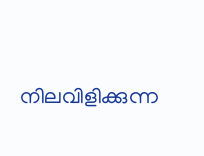നിലവിളിക്കുന്ന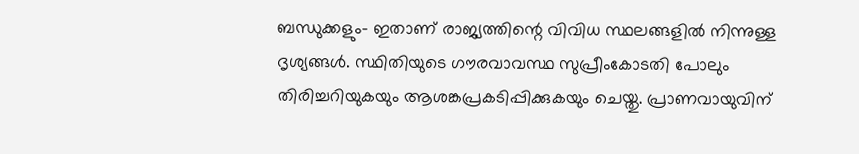ബന്ധുക്കളും- ഇതാണ് രാജ്യത്തിന്റെ വിവിധ സ്ഥലങ്ങളിൽ നിന്നുള്ള ദൃശ്യങ്ങൾ. സ്ഥിതിയുടെ ഗൗരവാവസ്ഥ സുപ്രീംകോടതി പോലും തിരിച്ചറിയുകയും ആശങ്കപ്രകടിപ്പിക്കുകയും ചെയ്തു. പ്രാണവായുവിന്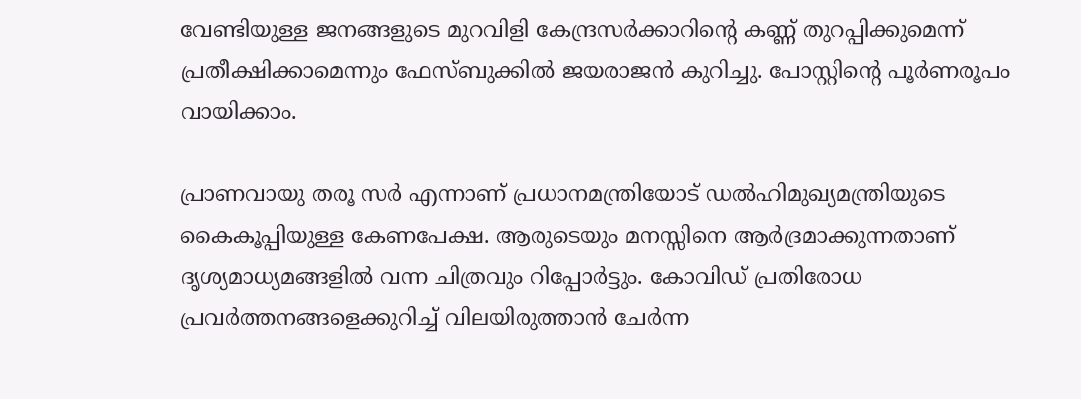വേണ്ടിയുള്ള ജനങ്ങളുടെ മുറവിളി കേന്ദ്രസർക്കാറിന്റെ കണ്ണ് തുറപ്പിക്കുമെന്ന് പ്രതീക്ഷിക്കാമെന്നും ഫേസ്ബുക്കിൽ ജയരാജൻ കുറിച്ചു. പോസ്റ്റിന്റെ പൂർണരൂപം വായിക്കാം.

പ്രാണവായു തരൂ സർ എന്നാണ് പ്രധാനമന്ത്രിയോട് ഡൽഹിമുഖ്യമന്ത്രിയുടെ കൈകൂപ്പിയുള്ള കേണപേക്ഷ. ആരുടെയും മനസ്സിനെ ആർദ്രമാക്കുന്നതാണ് ദൃശ്യമാധ്യമങ്ങളിൽ വന്ന ചിത്രവും റിപ്പോർട്ടും. കോവിഡ് പ്രതിരോധ പ്രവർത്തനങ്ങളെക്കുറിച്ച് വിലയിരുത്താൻ ചേർന്ന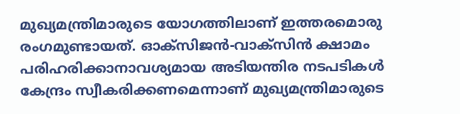മുഖ്യമന്ത്രിമാരുടെ യോഗത്തിലാണ് ഇത്തരമൊരു രംഗമുണ്ടായത്. ഓക്സിജൻ-വാക്സിൻ ക്ഷാമം പരിഹരിക്കാനാവശ്യമായ അടിയന്തിര നടപടികൾ കേന്ദ്രം സ്വീകരിക്കണമെന്നാണ് മുഖ്യമന്ത്രിമാരുടെ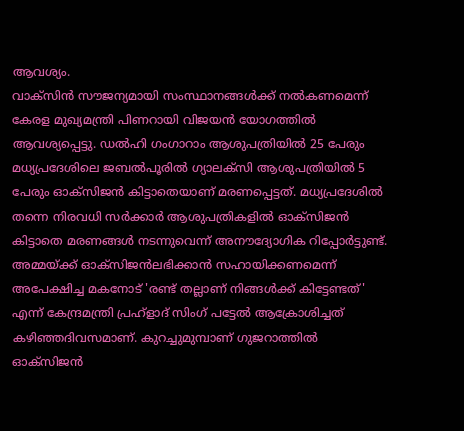ആവശ്യം.
വാക്സിൻ സൗജന്യമായി സംസ്ഥാനങ്ങൾക്ക് നൽകണമെന്ന് കേരള മുഖ്യമന്ത്രി പിണറായി വിജയൻ യോഗത്തിൽ ആവശ്യപ്പെട്ടു. ഡൽഹി ഗംഗാറാം ആശുപത്രിയിൽ 25 പേരും മധ്യപ്രദേശിലെ ജബൽപൂരിൽ ഗ്യാലക്സി ആശുപത്രിയിൽ 5 പേരും ഓക്സിജൻ കിട്ടാതെയാണ് മരണപ്പെട്ടത്. മധ്യപ്രദേശിൽ തന്നെ നിരവധി സർക്കാർ ആശുപത്രികളിൽ ഓക്സിജൻ കിട്ടാതെ മരണങ്ങൾ നടന്നുവെന്ന് അനൗദ്യോഗിക റിപ്പോർട്ടുണ്ട്.
അമ്മയ്ക്ക് ഓക്സിജൻലഭിക്കാൻ സഹായിക്കണമെന്ന് അപേക്ഷിച്ച മകനോട് 'രണ്ട് തല്ലാണ് നിങ്ങൾക്ക് കിട്ടേണ്ടത്' എന്ന് കേന്ദ്രമന്ത്രി പ്രഹ്ളാദ് സിംഗ് പട്ടേൽ ആക്രോശിച്ചത് കഴിഞ്ഞദിവസമാണ്. കുറച്ചുമുമ്പാണ് ഗുജറാത്തിൽ ഓക്സിജൻ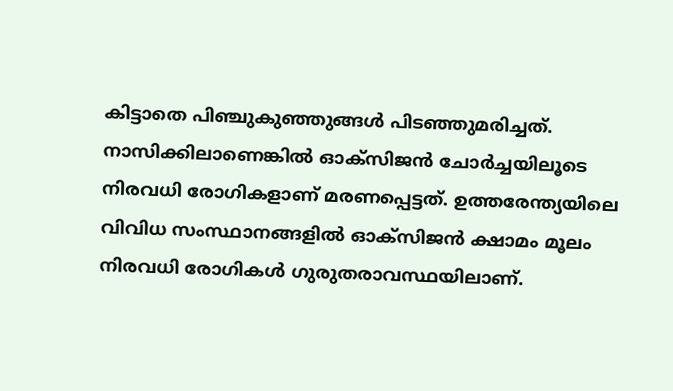കിട്ടാതെ പിഞ്ചുകുഞ്ഞുങ്ങൾ പിടഞ്ഞുമരിച്ചത്. നാസിക്കിലാണെങ്കിൽ ഓക്സിജൻ ചോർച്ചയിലൂടെ നിരവധി രോഗികളാണ് മരണപ്പെട്ടത്. ഉത്തരേന്ത്യയിലെ വിവിധ സംസ്ഥാനങ്ങളിൽ ഓക്സിജൻ ക്ഷാമം മൂലം നിരവധി രോഗികൾ ഗുരുതരാവസ്ഥയിലാണ്.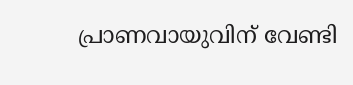പ്രാണവായുവിന് വേണ്ടി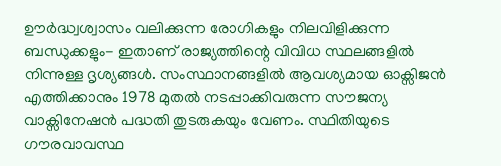ഊർദ്ധ്വശ്വാസം വലിക്കുന്ന രോഗികളും നിലവിളിക്കുന്ന ബന്ധുക്കളും- ഇതാണ് രാജ്യത്തിന്റെ വിവിധ സ്ഥലങ്ങളിൽ നിന്നുള്ള ദൃശ്യങ്ങൾ. സംസ്ഥാനങ്ങളിൽ ആവശ്യമായ ഓക്സിജൻ എത്തിക്കാനും 1978 മുതൽ നടപ്പാക്കിവരുന്ന സൗജന്യ വാക്സിനേഷൻ പദ്ധതി തുടരുകയും വേണം. സ്ഥിതിയുടെ ഗൗരവാവസ്ഥ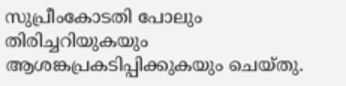സുപ്രീംകോടതി പോലും തിരിച്ചറിയുകയും ആശങ്കപ്രകടിപ്പിക്കുകയും ചെയ്തു.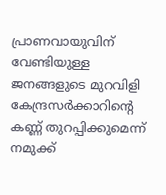പ്രാണവായുവിന് വേണ്ടിയുള്ള ജനങ്ങളുടെ മുറവിളി കേന്ദ്രസർക്കാറിന്റെ കണ്ണ് തുറപ്പിക്കുമെന്ന് നമുക്ക്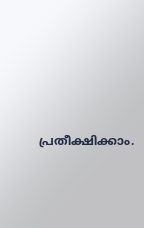പ്രതീക്ഷിക്കാം.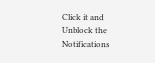Click it and Unblock the Notifications